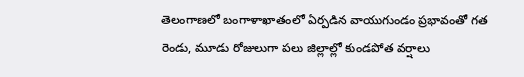తెలంగాణలో బంగాళాఖాతంలో ఏర్పడిన వాయుగుండం ప్రభావంతో గత రెండు, మూడు రోజులుగా పలు జిల్లాల్లో కుండపోత వర్షాలు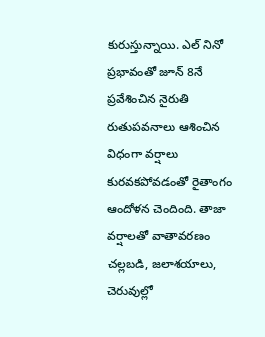కురుస్తున్నాయి. ఎల్ నినో ప్రభావంతో జూన్ 8నే ప్రవేశించిన నైరుతి రుతుపవనాలు ఆశించిన విధంగా వర్షాలు కురవకపోవడంతో రైతాంగం ఆందోళన చెందింది. తాజా వర్షాలతో వాతావరణం చల్లబడి, జలాశయాలు, చెరువుల్లో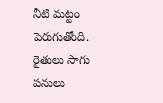నీటి మట్టం పెరుగుతోంది. రైతులు సాగు పనులు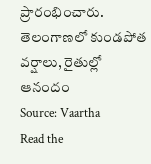ప్రారంభించారు.
తెలంగాణలో కుండపోత వర్షాలు, రైతుల్లో ఆనందం
Source: Vaartha
Read the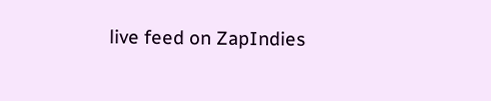live feed on ZapIndies